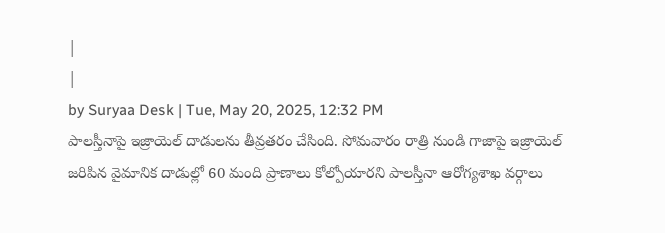|
|
by Suryaa Desk | Tue, May 20, 2025, 12:32 PM
పాలస్తీనాపై ఇజ్రాయెల్ దాడులను తీవ్రతరం చేసింది. సోమవారం రాత్రి నుండి గాజాపై ఇజ్రాయెల్ జరిపిన వైమానిక దాడుల్లో 60 మంది ప్రాణాలు కోల్పోయారని పాలస్తీనా ఆరోగ్యశాఖ వర్గాలు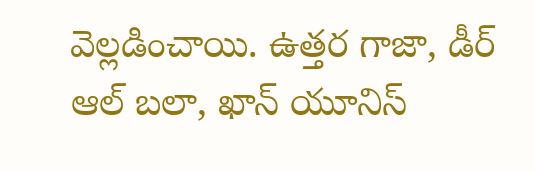వెల్లడించాయి. ఉత్తర గాజా, డీర్ ఆల్ బలా, ఖాన్ యూనిస్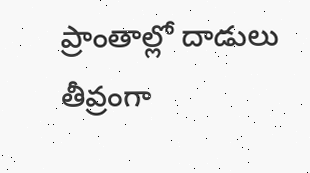ప్రాంతాల్లో దాడులు తీవ్రంగా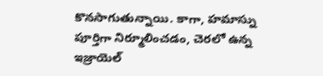కొనసాగుతున్నాయి. కాగా, హమాస్ను పూర్తిగా నిర్మూలించడం, చెరలో ఉన్న ఇజ్రాయెల్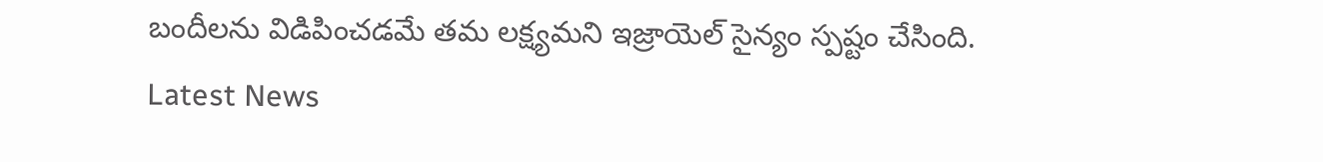బందీలను విడిపించడమే తమ లక్ష్యమని ఇజ్రాయెల్ సైన్యం స్పష్టం చేసింది.
Latest News